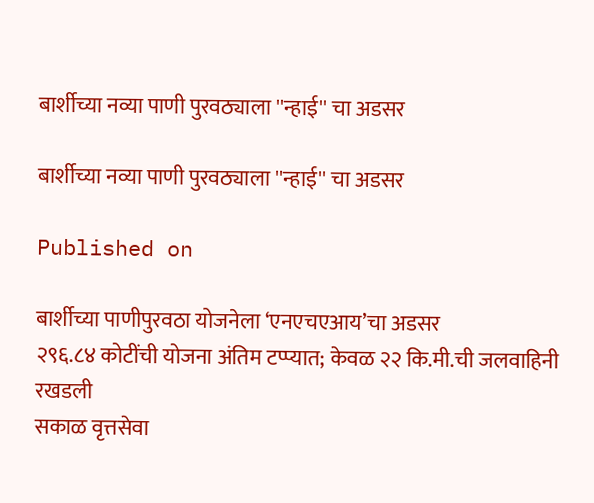बार्शीच्या नव्या पाणी पुरवठ्याला ''न्हाई'' चा अडसर

बार्शीच्या नव्या पाणी पुरवठ्याला ''न्हाई'' चा अडसर

Published on

बार्शीच्या पाणीपुरवठा योजनेला ‘एनएचएआय’चा अडसर
२९६.८४ कोटींची योजना अंतिम टप्प्यात; केवळ २२ कि.मी.ची जलवाहिनी रखडली
सकाळ वृत्तसेवा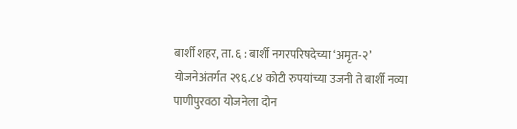बार्शी शहर, ता. ६ : बार्शी नगरपरिषदेच्या ‘अमृत-२’ योजनेअंतर्गत २९६.८४ कोटी रुपयांच्या उजनी ते बार्शी नव्या पाणीपुरवठा योजनेला दोन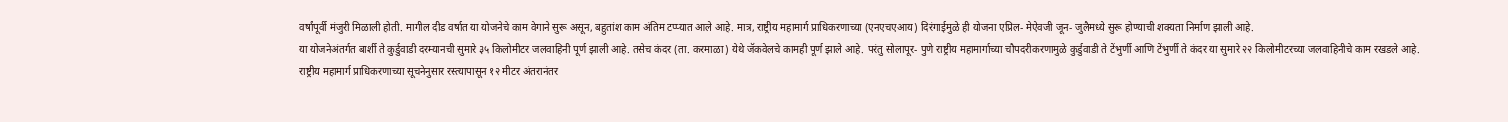वर्षांपूर्वी मंजुरी मिळाली होती. मागील दीड वर्षात या योजनेचे काम वेगाने सुरू असून, बहुतांश काम अंतिम टप्प्यात आले आहे. मात्र, राष्ट्रीय महामार्ग प्राधिकरणाच्या (एनएचएआय) दिरंगाईमुळे ही योजना एप्रिल- मेऐवजी जून- जुलैमध्ये सुरू होण्याची शक्यता निर्माण झाली आहे.
या योजनेअंतर्गत बार्शी ते कुर्डुवाडी दरम्यानची सुमारे ३५ किलोमीटर जलवाहिनी पूर्ण झाली आहे. तसेच कंदर (ता. करमाळा) येथे जॅकवेलचे कामही पूर्ण झाले आहे. परंतु सोलापूर- पुणे राष्ट्रीय महामार्गाच्या चौपदरीकरणामुळे कुर्डुवाडी ते टेंभुर्णी आणि टेंभुर्णी ते कंदर या सुमारे २२ किलोमीटरच्या जलवाहिनीचे काम रखडले आहे.
राष्ट्रीय महामार्ग प्राधिकरणाच्या सूचनेनुसार रस्त्यापासून १२ मीटर अंतरानंतर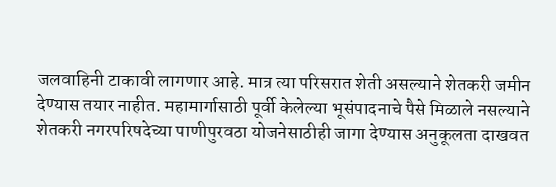जलवाहिनी टाकावी लागणार आहे. मात्र त्या परिसरात शेती असल्याने शेतकरी जमीन देण्यास तयार नाहीत. महामार्गासाठी पूर्वी केलेल्या भूसंपादनाचे पैसे मिळाले नसल्याने शेतकरी नगरपरिषदेच्या पाणीपुरवठा योजनेसाठीही जागा देण्यास अनुकूलता दाखवत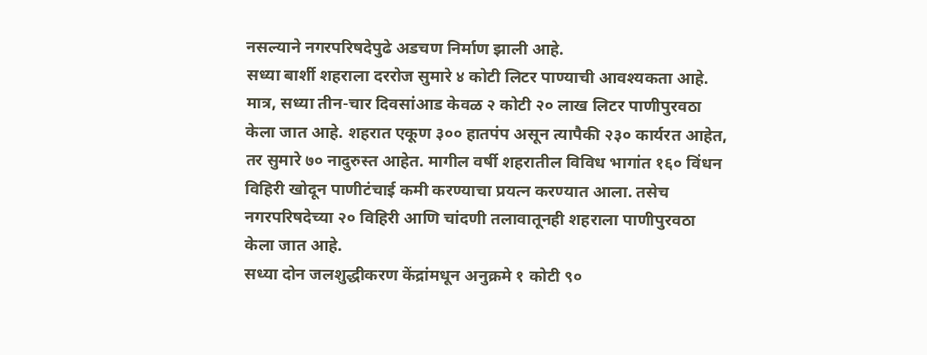नसल्याने नगरपरिषदेपुढे अडचण निर्माण झाली आहे.
सध्या बार्शी शहराला दररोज सुमारे ४ कोटी लिटर पाण्याची आवश्यकता आहे. मात्र, सध्या तीन-चार दिवसांआड केवळ २ कोटी २० लाख लिटर पाणीपुरवठा केला जात आहे. शहरात एकूण ३०० हातपंप असून त्यापैकी २३० कार्यरत आहेत, तर सुमारे ७० नादुरुस्त आहेत. मागील वर्षी शहरातील विविध भागांत १६० विंधन विहिरी खोदून पाणीटंचाई कमी करण्याचा प्रयत्न करण्यात आला. तसेच नगरपरिषदेच्या २० विहिरी आणि चांदणी तलावातूनही शहराला पाणीपुरवठा केला जात आहे.
सध्या दोन जलशुद्धीकरण केंद्रांमधून अनुक्रमे १ कोटी ९०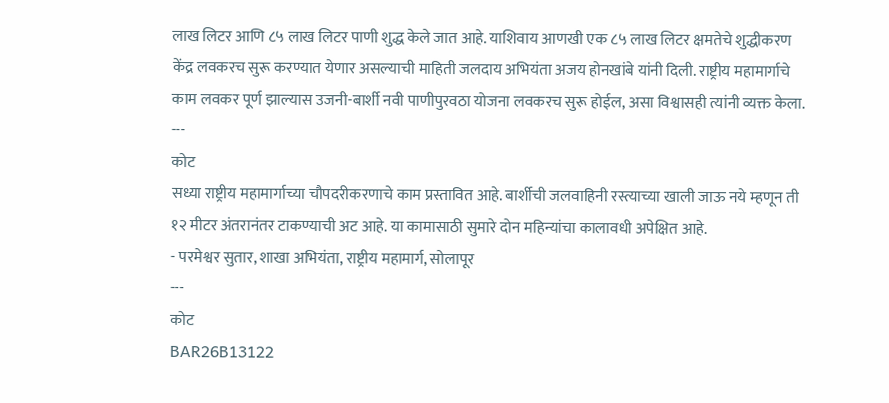लाख लिटर आणि ८५ लाख लिटर पाणी शुद्ध केले जात आहे. याशिवाय आणखी एक ८५ लाख लिटर क्षमतेचे शुद्धीकरण केंद्र लवकरच सुरू करण्यात येणार असल्याची माहिती जलदाय अभियंता अजय होनखांबे यांनी दिली. राष्ट्रीय महामार्गाचे काम लवकर पूर्ण झाल्यास उजनी-बार्शी नवी पाणीपुरवठा योजना लवकरच सुरू होईल, असा विश्वासही त्यांनी व्यक्त केला.
---
कोट
सध्या राष्ट्रीय महामार्गाच्या चौपदरीकरणाचे काम प्रस्तावित आहे. बार्शीची जलवाहिनी रस्त्याच्या खाली जाऊ नये म्हणून ती १२ मीटर अंतरानंतर टाकण्याची अट आहे. या कामासाठी सुमारे दोन महिन्यांचा कालावधी अपेक्षित आहे.
- परमेश्वर सुतार, शाखा अभियंता, राष्ट्रीय महामार्ग, सोलापूर
---
कोट
BAR26B13122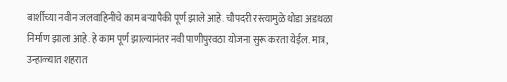बार्शीच्या नवीन जलवाहिनीचे काम बऱ्यापैकी पूर्ण झाले आहे. चौपदरी रस्त्यामुळे थोडा अडथळा निर्माण झाला आहे. हे काम पूर्ण झाल्यानंतर नवी पाणीपुरवठा योजना सुरू करता येईल. मात्र, उन्हाळ्यात शहरात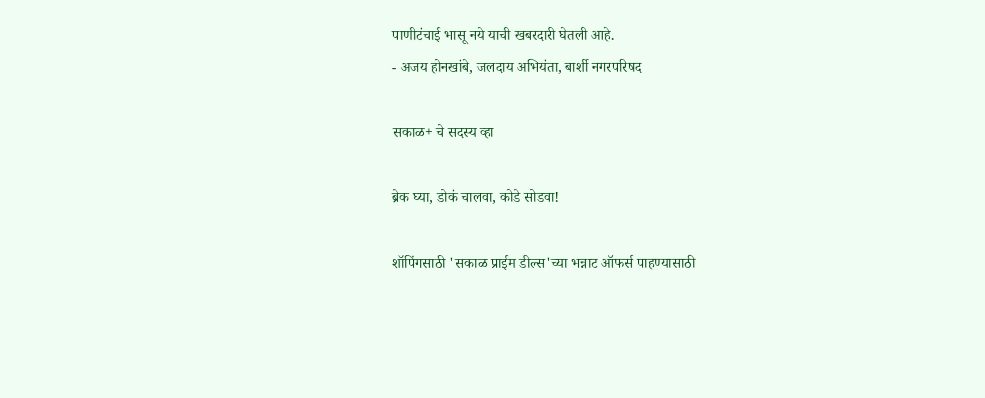पाणीटंचाई भासू नये याची खबरदारी घेतली आहे.
- अजय होनखांबे, जलदाय अभियंता, बार्शी नगरपरिषद

सकाळ+ चे सदस्य व्हा

ब्रेक घ्या, डोकं चालवा, कोडे सोडवा!

शॉपिंगसाठी 'सकाळ प्राईम डील्स'च्या भन्नाट ऑफर्स पाहण्यासाठी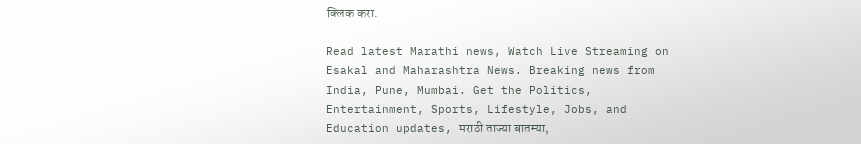क्लिक करा.

Read latest Marathi news, Watch Live Streaming on Esakal and Maharashtra News. Breaking news from India, Pune, Mumbai. Get the Politics, Entertainment, Sports, Lifestyle, Jobs, and Education updates, मराठी ताज्या बातम्या,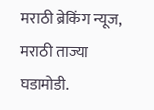मराठी ब्रेकिंग न्यूज, मराठी ताज्या घडामोडी.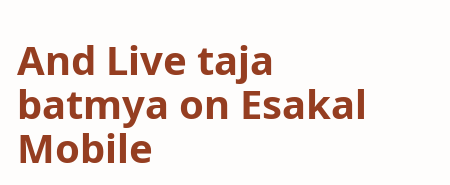And Live taja batmya on Esakal Mobile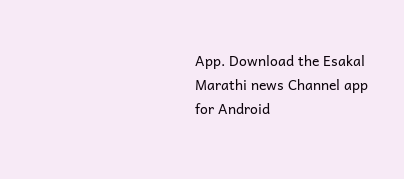App. Download the Esakal Marathi news Channel app for Android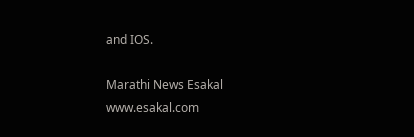and IOS.

Marathi News Esakal
www.esakal.com